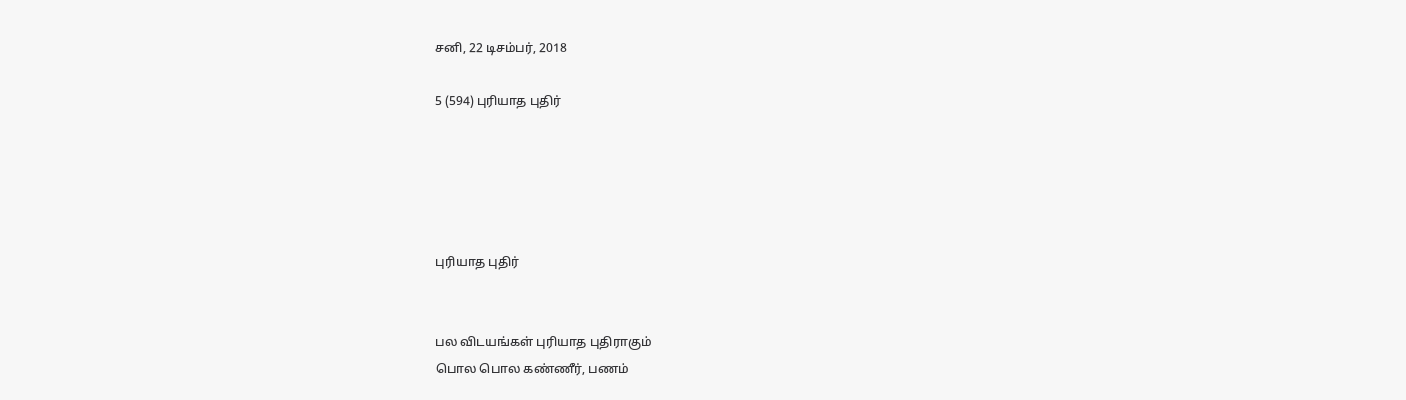சனி, 22 டிசம்பர், 2018

5 (594) புரியாத புதிர்





புரியாத புதிர்


பல விடயங்கள் புரியாத புதிராகும்
பொல பொல கண்ணீர், பணம்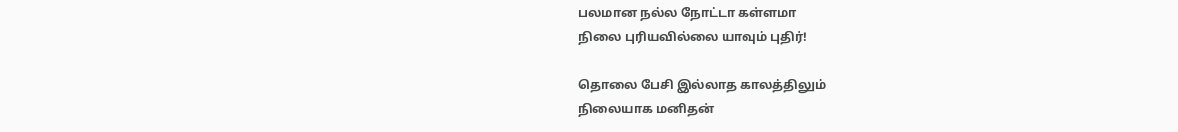பலமான நல்ல நோட்டா கள்ளமா
நிலை புரியவில்லை யாவும் புதிர்!

தொலை பேசி இல்லாத காலத்திலும்
நிலையாக மனிதன்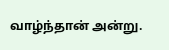வாழ்ந்தான் அன்று.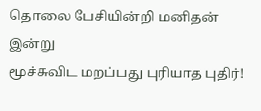தொலை பேசியின்றி மனிதன் இன்று
மூச்சுவிட மறப்பது புரியாத புதிர்!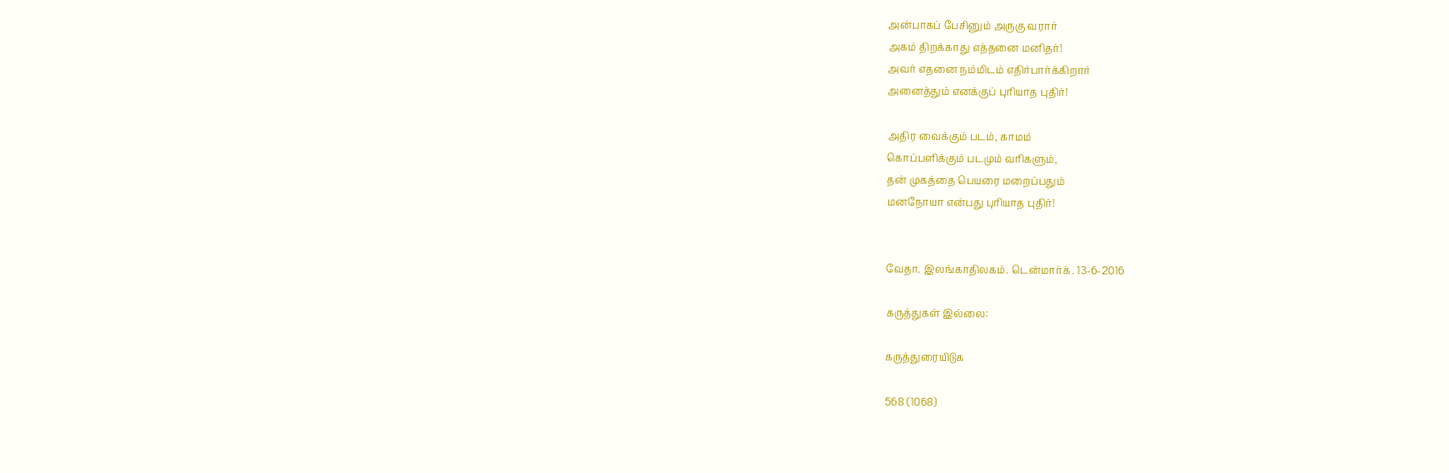அன்பாகப் பேசினும் அருகு வரார்
அகம் திறக்காது எத்தனை மனிதர்!
அவர் எதனை நம்மிடம் எதிர்பார்க்கிறார்
அனைத்தும் எனக்குப் புரியாத புதிர்!

அதிர வைக்கும் படம், காமம்
கொப்பளிக்கும் படமும் வரிகளும்,
தன் முகத்தை பெயரை மறைப்பதும்
மனநோயா என்பது புரியாத புதிர்!


வேதா. இலங்காதிலகம். டென்மார்க். 13-6-2016

கருத்துகள் இல்லை:

கருத்துரையிடுக

568 (1068)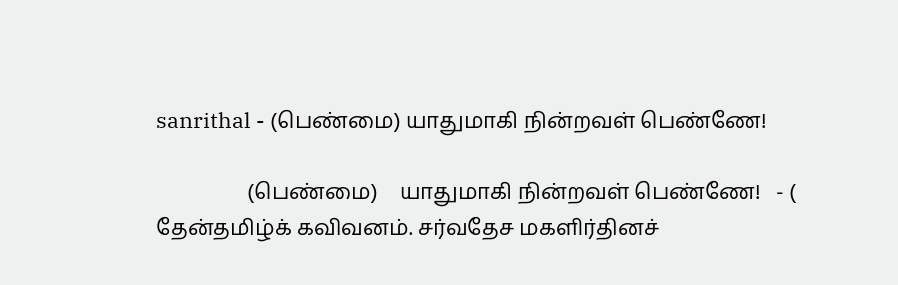sanrithal - (பெண்மை) யாதுமாகி நின்றவள் பெண்ணே!

                 (பெண்மை)    யாதுமாகி நின்றவள் பெண்ணே!   - ( தேன்தமிழ்க் கவிவனம். சர்வதேச மகளிர்தினச்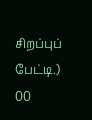சிறப்புப் பேட்டி.) 00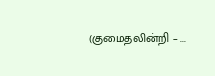(குமைதலின்றி – ...